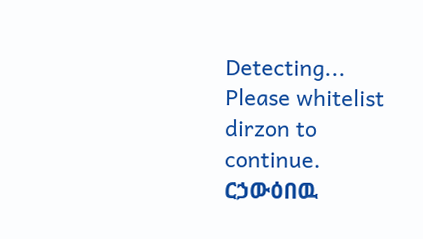Detecting...
Please whitelist dirzon to continue.
ርኃውዕበዉ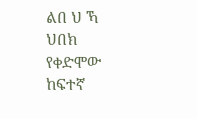ልበ ህ ኻ ህበክ የቀድሞው ከፍተኛ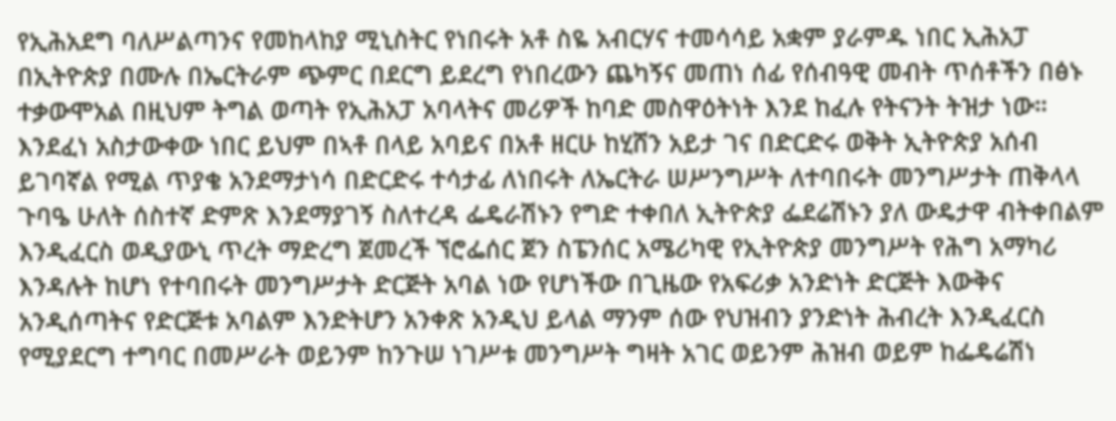የኢሕአደግ ባለሥልጣንና የመከላከያ ሚኒስትር የነበሩት አቶ ስዬ አብርሃና ተመሳሳይ አቋም ያራምዱ ነበር ኢሕአፓ በኢትዮጵያ በሙሉ በኤርትራም ጭምር በደርግ ይደረግ የነበረውን ጨካኝና መጠነ ሰፊ የሰብዓዊ መብት ጥሰቶችን በፅኑ ተቃውሞአል በዚህም ትግል ወጣት የኢሕአፓ አባላትና መሪዎች ከባድ መስዋዕትነት እንደ ከፈሉ የትናንት ትዝታ ነው። እንደፈነ አስታውቀው ነበር ይህም በኣቶ በላይ አባይና በአቶ ዘርሁ ከሂሸን አይታ ገና በድርድሩ ወቅት ኢትዮጵያ አሰብ ይገባኛል የሚል ጥያቄ አንደማታነሳ በድርድሩ ተሳታፊ ለነበሩት ለኤርትራ ሠሥንግሥት ለተባበሩት መንግሥታት ጠቅላላ ጉባዔ ሁለት ሰስተኛ ድምጽ እንደማያገኝ ስለተረዳ ፌዴራሽኑን የግድ ተቀበለ ኢትዮጵያ ፌደሬሽኑን ያለ ውዴታዋ ብትቀበልም እንዲፈርስ ወዲያውኒ ጥረት ማድረግ ጀመረች ኘሮፌሰር ጀን ስፔንሰር አሜሪካዊ የኢትዮጵያ መንግሥት የሕግ አማካሪ እንዳሉት ከሆነ የተባበሩት መንግሥታት ድርጅት አባል ነው የሆነችው በጊዜው የአፍሪቃ አንድነት ድርጅት እውቅና አንዲሰጣትና የድርጅቱ አባልም እንድትሆን አንቀጽ አንዲህ ይላል ማንም ሰው የህዝብን ያንድነት ሕብረት እንዲፈርስ የሚያደርግ ተግባር በመሥራት ወይንም ከንጉሠ ነገሥቱ መንግሥት ግዛት አገር ወይንም ሕዝብ ወይም ከፌዴሬሽነ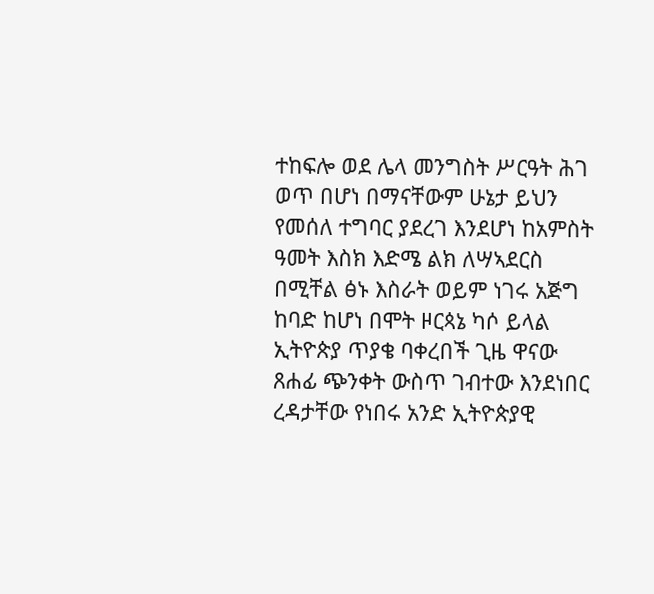ተከፍሎ ወደ ሌላ መንግስት ሥርዓት ሕገ ወጥ በሆነ በማናቸውም ሁኔታ ይህን የመሰለ ተግባር ያደረገ እንደሆነ ከአምስት ዓመት እስክ እድሜ ልክ ለሣኣደርስ በሚቸል ፅኑ እስራት ወይም ነገሩ አጅግ ከባድ ከሆነ በሞት ዞርጳኔ ካሶ ይላል ኢትዮጵያ ጥያቄ ባቀረበች ጊዜ ዋናው ጸሐፊ ጭንቀት ውስጥ ገብተው እንደነበር ረዳታቸው የነበሩ አንድ ኢትዮጵያዊ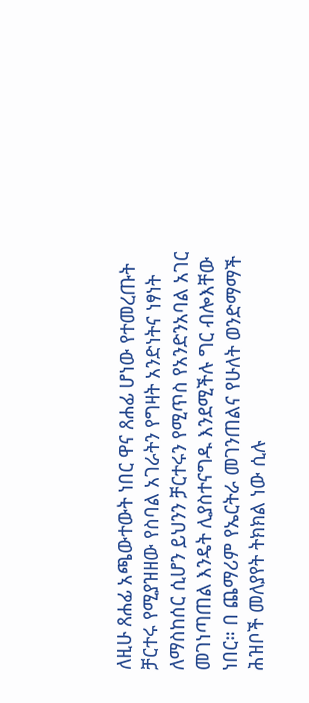ለዚሁ ጸሐፊ አጫውተውት ነበር ዋና ጸሐፊ ሆነው የተመረጡት ቻርተሩ የሚያዝዘው የስባል አገራትን የግዛት አንድነትና ነፃነት ለማስከሰር ሲሆን ይህንን ቻርተሩን የሚጥስ የአንድንአባል አገር መገነጣጠል እንዴት ሊያስተናግዱ እንደሚችሉ ግር ብሎእቸው ነበር። በ ጨማሪም የኤርትራ መገንጠልና የሁለት ወንድማማች ሕዝቦች መለያየት ትክክል ነው ሲሉ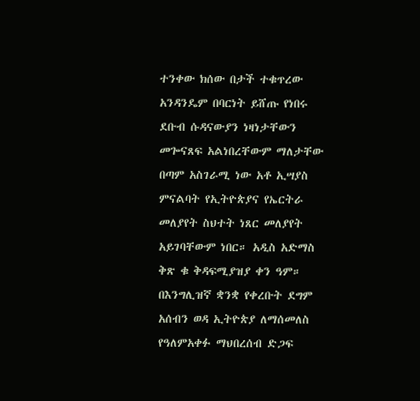ተንቀው ክሰው በታች ተቁጥረው አንዳንዴም በባርነት ይሸጡ የነበሩ ደቡብ ሱዳናውያን ነዛነታቸውን መጐናጸፍ አልነበረቸውም ማለታቸው በጣም አስገራሚ ነው አቶ ኢሣያስ ምናልባት የኢትዮጵያና የኤርትራ መለያየት ስህተት ነጸር መለያየት አይገባቸውም ነበር። አዲስ አድማስ ቅጽ ቁ ቅዳፍሚያዝያ ቀን ዓም።
በእንግሊዝኛ ቋንቋ የቀረቡት ደግም አሰብን ወዳ ኢትዮጵያ ለማሰመለስ የዓለምአቀፉ ማህበረሰብ ድጋፍ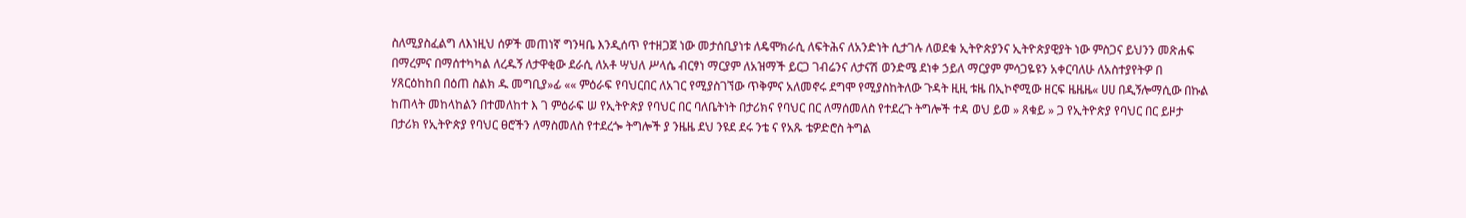ስለሚያስፈልግ ለእነዚህ ሰዎች መጠነኛ ግንዛቤ እንዲሰጥ የተዘጋጀ ነው መታሰቢያነቱ ለዴሞክራሲ ለፍትሕና ለአንድነት ሲታገሉ ለወደቁ ኢትዮጵያንና ኢትዮጵያዊያት ነው ምስጋና ይህንን መጽሐፍ በማረምና በማሰተካካል ለረዱኝ ለታዋቂው ደራሲ ለአቶ ሣህለ ሥላሴ ብርፃነ ማርያም ለአዝማች ይርጋ ገብሬንና ለታናሽ ወንድሜ ደነቀ ኃይለ ማርያም ምሳጋዬዩን አቀርባለሁ ለአስተያየትዎ በ ሃጸርዕከከበ በዕጠ ስልክ ዱ መግቢያ»ፊ «« ምዕራፍ የባህርበር ለአገር የሚያስገኘው ጥቅምና አለመኖሩ ደግሞ የሚያስከትለው ጉዳት ዚዚ ቱዜ በኢኮኖሚው ዘርፍ ዜዜዜ« ሀሀ በዲኝሎማሲው በኩል ከጠላት መከላከልን በተመለከተ እ ገ ምዕራፍ ሠ የኢትዮጵያ የባህር በር ባለቤትነት በታሪክና የባህር በር ለማሰመለስ የተደረጉ ትግሎች ተዳ ወህ ይወ » ጸቁይ » ጋ የኢትዮጵያ የባህር በር ይዞታ በታሪክ የኢትዮጵያ የባህር ፀሮችን ለማስመለስ የተደረጐ ትግሎች ያ ንዜዜ ደህ ንዩደ ደሩ ንቴ ና የአጹ ቴዎድሮስ ትግል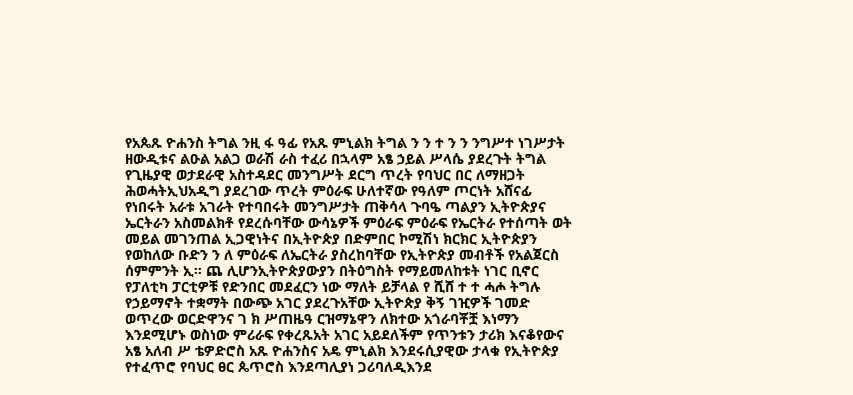የአጴጹ ዮሐንስ ትግል ንዚ ፋ ዓፊ የአጹ ምኒልክ ትግል ን ን ተ ን ን ንግሥተ ነገሥታት ዘውዲቱና ልዑል አልጋ ወራሽ ራስ ተፈሪ በኋላም አፄ ኃይል ሥላሴ ያደረጉት ትግል የጊዜያዊ ወታደራዊ አስተዳደር መንግሥት ደርግ ጥረት የባህር በር ለማዘጋት ሕወሓትኢህአዲግ ያደረገው ጥረት ምዕራፍ ሁለተኛው የዓለም ጦርነት አሸናፊ የነበሩት አራቱ አገራት የተባበሩት መንግሥታት ጠቅሳላ ጉባዔ ጣልያን ኢትዮጵያና ኤርትራን አስመልክቶ የደረሱባቸው ውሳኔዎች ምዕራፍ ምዕራፍ የኤርትራ የተሰጣት ወት መይል መገንጠል ኢጋዊነትና በኢትዮጵያ በድምበር ኮሚሽነ ክርክር ኢትዮጵያን የወከለው ቡድን ን ለ ምዕራፍ ለኤርትራ ያስረከባቸው የኢትዮጵያ መብቶች የአልጀርስ ሰምምንት ኢ። ጨ ሊሆንኢትዮጵያውያን በትዕግስት የማይመለከቱት ነገር ቢኖር የፓለቲካ ፓርቲዎቹ የድንበር መደፈርን ነው ማለት ይቻላል የ ሺሸ ተ ተ ሓሖ ትግሉ የኃይማኖት ተቋማት በውጭ አገር ያደረጉአቸው ኢትዮጵያ ቅኝ ገዢዎች ገመድ ወጥረው ወርድዋንና ገ ክ ሥጠዜዓ ርዝማኔዋን ለክተው አጎራባቾቿ እነማን እንደሚሆኑ ወስነው ምሪራፍ የቀረጹአት አገር አይደለችም የጥንቱን ታሪክ እናቆየውና አፄ አለብ ሥ ቴዎድሮስ አጹ ዮሐንስና አዴ ምኒልክ እንደሩሲያዊው ታላቁ የኢትዮጵያ የተፈጥሮ የባህር ፀር ጴጥሮስ እንደጣሊያነ ጋሪባለዲእንደ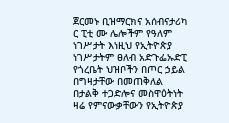ጀርመኑ ቢዝማርክና አሰብናታሪካ ር ፒቲ ሙ ሌሎችም የዓለም ነገሥታት እነዚህ የኢትዮጵያ ነገሥታትም ፀለብ አድጉፌኡድፒ የጎረቤት ህዝቦችን በጦር ኃይል በግዛታቸው በመጠቅለል በታልቅ ተጋድሎና መስዋዕትነት ዛሬ የምናውቃቸውን የኢትዮጵያ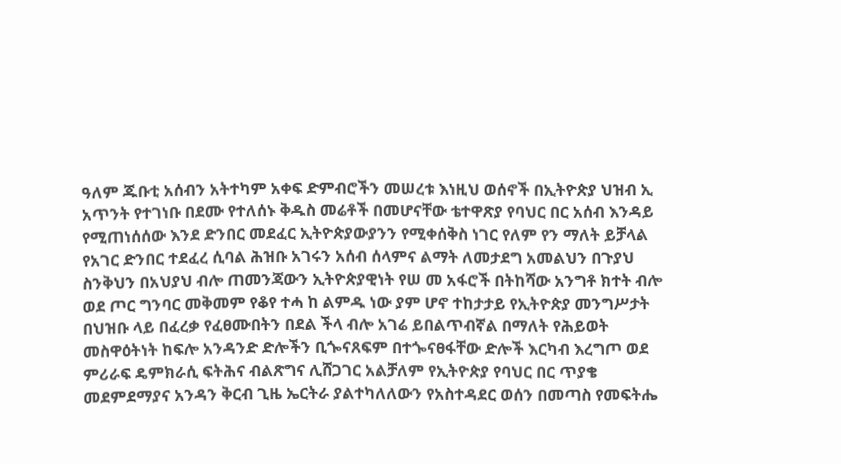ዓለም ጁቡቲ አሰብን አትተካም አቀፍ ድምብሮችን መሠረቱ እነዚህ ወሰኖች በኢትዮጵያ ህዝብ ኢ አጥንት የተገነቡ በደሙ የተለሰኑ ቅዱስ መሬቶች በመሆናቸው ቴተዋጽያ የባህር በር አሰብ እንዳይ የሚጠነሰሰው እንደ ድንበር መደፈር ኢትዮጵያውያንን የሚቀሰቅስ ነገር የለም የን ማለት ይቻላል የአገር ድንበር ተደፈረ ሲባል ሕዝቡ አገሩን አሰብ ሰላምና ልማት ለመታደግ አመልህን በጉያህ ስንቅህን በአህያህ ብሎ ጠመንጃውን ኢትዮጵያዊነት የሠ መ አፋሮች በትከሻው አንግቶ ክተት ብሎ ወደ ጦር ግንባር መቅመም የቆየ ተሓ ከ ልምዱ ነው ያም ሆኖ ተከታታይ የኢትዮጵያ መንግሥታት በህዝቡ ላይ በፈረቃ የፈፀሙበትን በደል ችላ ብሎ አገሬ ይበልጥብኛል በማለት የሕይወት መስዋዕትነት ከፍሎ አንዳንድ ድሎችን ቢጐናጸፍም በተጐናፀፋቸው ድሎች እርካብ እረግጦ ወደ ምሪራፍ ዴምክራሲ ፍትሕና ብልጽግና ሊሸጋገር አልቻለም የኢትዮጵያ የባህር በር ጥያቄ መደምደማያና አንዳን ቅርብ ጊዜ ኤርትራ ያልተካለለውን የአስተዳደር ወሰን በመጣስ የመፍትሔ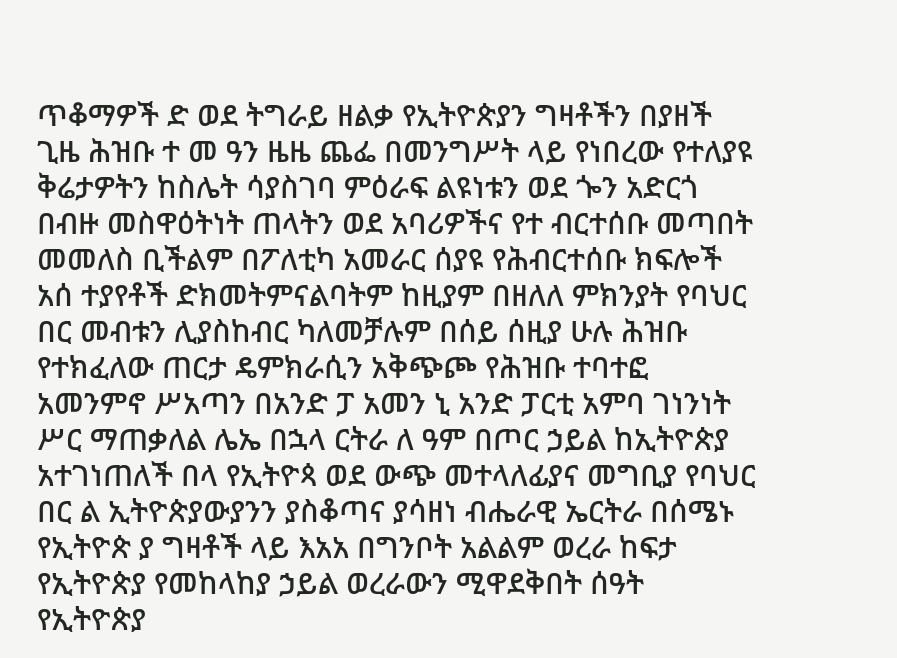ጥቆማዎች ድ ወደ ትግራይ ዘልቃ የኢትዮጵያን ግዛቶችን በያዘች ጊዜ ሕዝቡ ተ መ ዓን ዜዜ ጨፌ በመንግሥት ላይ የነበረው የተለያዩ ቅሬታዎትን ከስሌት ሳያስገባ ምዕራፍ ልዩነቱን ወደ ጐን አድርጎ በብዙ መስዋዕትነት ጠላትን ወደ አባሪዎችና የተ ብርተሰቡ መጣበት መመለስ ቢችልም በፖለቲካ አመራር ሰያዩ የሕብርተሰቡ ክፍሎች አሰ ተያየቶች ድክመትምናልባትም ከዚያም በዘለለ ምክንያት የባህር በር መብቱን ሊያስከብር ካለመቻሉም በሰይ ሰዚያ ሁሉ ሕዝቡ የተክፈለው ጠርታ ዴምክራሲን አቅጭጮ የሕዝቡ ተባተፎ አመንምኖ ሥአጣን በአንድ ፓ አመን ኒ አንድ ፓርቲ አምባ ገነንነት ሥር ማጠቃለል ሌኤ በኋላ ርትራ ለ ዓም በጦር ኃይል ከኢትዮጵያ አተገነጠለች በላ የኢትዮጳ ወደ ውጭ መተላለፊያና መግቢያ የባህር በር ል ኢትዮጵያውያንን ያስቆጣና ያሳዘነ ብሔራዊ ኤርትራ በሰሜኑ የኢትዮጵ ያ ግዛቶች ላይ እአአ በግንቦት አልልም ወረራ ከፍታ የኢትዮጵያ የመከላከያ ኃይል ወረራውን ሚዋደቅበት ሰዓት የኢትዮጵያ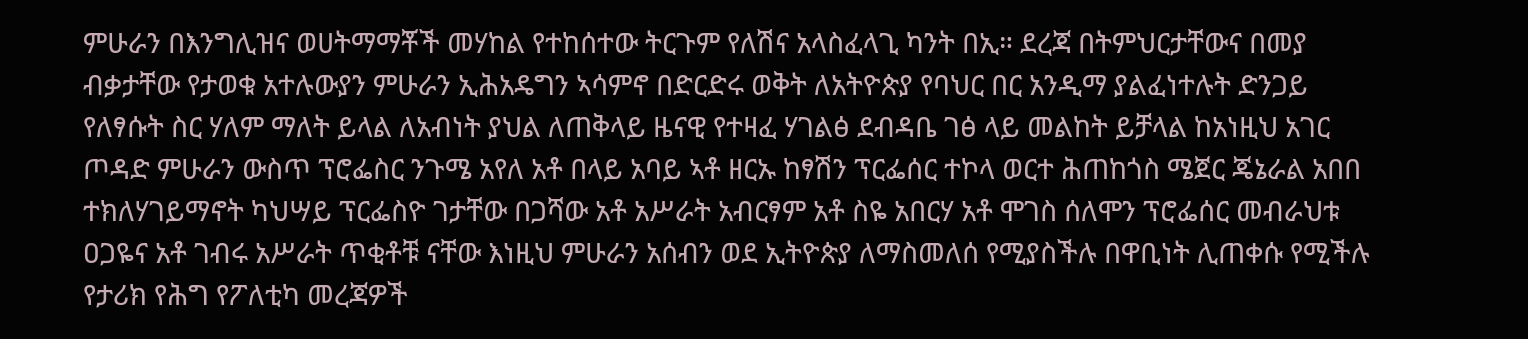ምሁራን በእንግሊዝና ወሀትማማቾች መሃከል የተከሰተው ትርጉም የለሽና አላስፈላጊ ካንት በኢ። ደረጃ በትምህርታቸውና በመያ ብቃታቸው የታወቁ አተሉውያን ምሁራን ኢሕአዴግን ኣሳምኖ በድርድሩ ወቅት ለአትዮጵያ የባህር በር አንዲማ ያልፈነተሉት ድንጋይ የለፃሱት ስር ሃለም ማለት ይላል ለአብነት ያህል ለጠቅላይ ዜናዊ የተዛፈ ሃገልፅ ደብዳቤ ገፅ ላይ መልከት ይቻላል ከአነዚህ አገር ጦዳድ ምሁራን ውስጥ ፕሮፌስር ንጉሜ አየለ አቶ በላይ አባይ ኣቶ ዘርኡ ከፃሽን ፕርፌሰር ተኮላ ወርተ ሕጠከጎስ ሜጀር ጄኔራል አበበ ተክለሃገይማኖት ካህሣይ ፕርፌስዮ ገታቸው በጋሻው አቶ አሥራት አብርፃም አቶ ስዬ አበርሃ አቶ ሞገስ ሰለሞን ፕሮፌሰር መብራህቱ ዐጋዬና አቶ ገብሩ አሥራት ጥቂቶቹ ናቸው እነዚህ ምሁራን አሰብን ወደ ኢትዮጵያ ለማስመለሰ የሚያስችሉ በዋቢነት ሊጠቀሱ የሚችሉ የታሪክ የሕግ የፖለቲካ መረጃዎች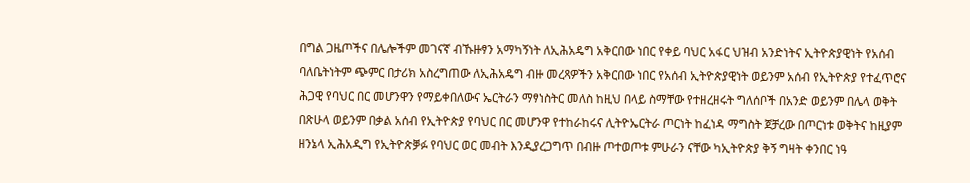በግል ጋዜጦችና በሌሎችም መገናኛ ብኹዙፃን አማካኝነት ለኢሕአዴግ አቅርበው ነበር የቀይ ባህር አፋር ህዝብ አንድነትና ኢትዮጵያዊነት የአሰብ ባለቤትነትም ጭምር በታሪክ አስረግጠው ለኢሕአዴግ ብዙ መረጻዎችን አቅርበው ነበር የአሰብ ኢትዮጵያዊነት ወይንም አሰብ የኢትዮጵያ የተፈጥሮና ሕጋዊ የባህር በር መሆንዋን የማይቀበለውና ኤርትራን ማፃነስትር መለስ ከዚህ በላይ ስማቸው የተዘረዘሩት ግለሰቦች በአንድ ወይንም በሌላ ወቅት በጽሁላ ወይንም በቃል አሰብ የኢትዮጵያ የባህር በር መሆንዋ የተከራከሩና ሊትዮኤርትራ ጦርነት ከፈነዳ ማግስት ጀቻረው በጦርነቱ ወቅትና ከዚያም ዘንኔላ ኢሕአዲግ የኢትዮጵቓፉ የባህር ወር መብት እንዲያረጋግጥ በብዙ ጦተወጦቱ ምሁራን ናቸው ካኢትዮጵያ ቅኝ ግዛት ቀንበር ነዓ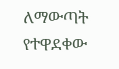ለማውጣት የተዋደቀው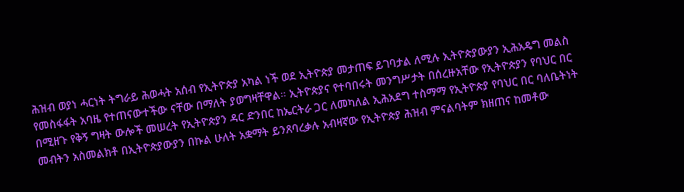ሕዝብ ወያነ ሓርነት ትግራይ ሕወሓት አሰብ የኢትዮጵያ አካል ነች ወደ ኢትዮጵያ መታጠፍ ይገባታል ለሚሉ ኢትዮጵያውያን ኢሕአዴግ መልስ የመስፋፋት አባዜ የተጠናውተችው ናቸው በማለት ያወግዛቸዋል። ኢትዮጵያና የተባበሩት መንግሥታት በሰረዙአቸው የኢትዮጵያን የባህር በር በሚዘጉ የቅኝ ግዛት ውሎች መሠረት የኢትዮጵያን ዳር ድንበር ከኤርትራ ጋር ለመካለል ኢሕአደግ ተስማማ የኢትዮጵያ የባህር በር ባለቤትነት መብትን አስመልክቶ በኢትዮጵያውያን በኩል ሁለት አቋማት ይንጸባረቃሉ አብዛኛው የኢትዮጵያ ሕዝብ ምናልባትም ክዘጠና ከመቶው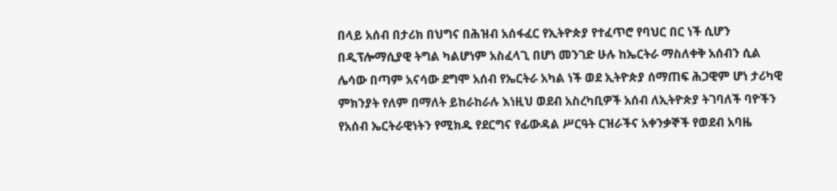በላይ አሰብ በታሪክ በህግና በሕዝብ አሰፋፈር የኢትዮጵያ የተፈጥሮ የባህር በር ነች ሲሆን በዲፕሎማሲያዊ ትግል ካልሆነም አስፈላጊ በሆነ መንገድ ሁሉ ከኤርትራ ማስለቀቅ አሰብን ሲል ሌሳው በጣም አናሳው ደግሞ አሰብ የኤርትራ አካል ነች ወደ ኢትዮጵያ ሰማጠፍ ሕጋዊም ሆነ ታሪካዊ ምክንያት የለም በማለት ይከራከራሉ እነዚህ ወደብ አስረካቢዎች አሰብ ለኢትዮጵያ ትገባለች ባዮችን የአሰብ ኤርትራዊነትን የሚክዱ የደርግና የፊውዳል ሥርዓት ርዝራችና አቀንቃኞች የወደብ አባዜ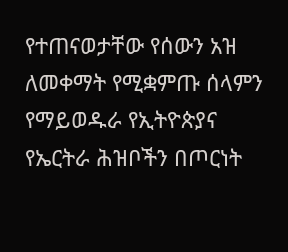የተጠናወታቸው የሰውን አዝ ለመቀማት የሚቋምጡ ሰላምን የማይወዱራ የኢትዮጵያና የኤርትራ ሕዝቦችን በጦርነት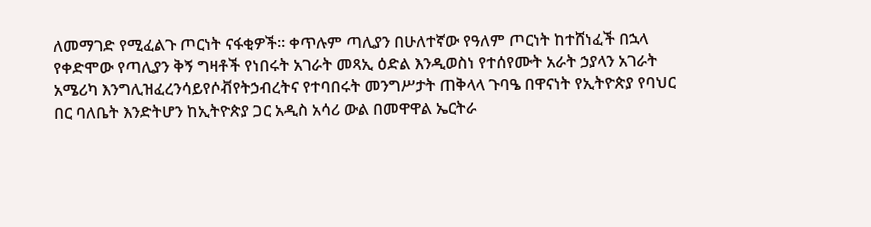ለመማገድ የሚፈልጉ ጦርነት ናፋቂዎች። ቀጥሉም ጣሊያን በሁለተኛው የዓለም ጦርነት ከተሸነፈች በኋላ የቀድሞው የጣሊያን ቅኝ ግዛቶች የነበሩት አገራት መጻኢ ዕድል እንዲወስነ የተሰየሙት አራት ኃያላን አገራት አሜሪካ እንግሊዝፈረንሳይየሶቭየትኃብረትና የተባበሩት መንግሥታት ጠቅላላ ጉባዔ በዋናነት የኢትዮጵያ የባህር በር ባለቤት እንድትሆን ከኢትዮጵያ ጋር አዲስ አሳሪ ውል በመዋዋል ኤርትራ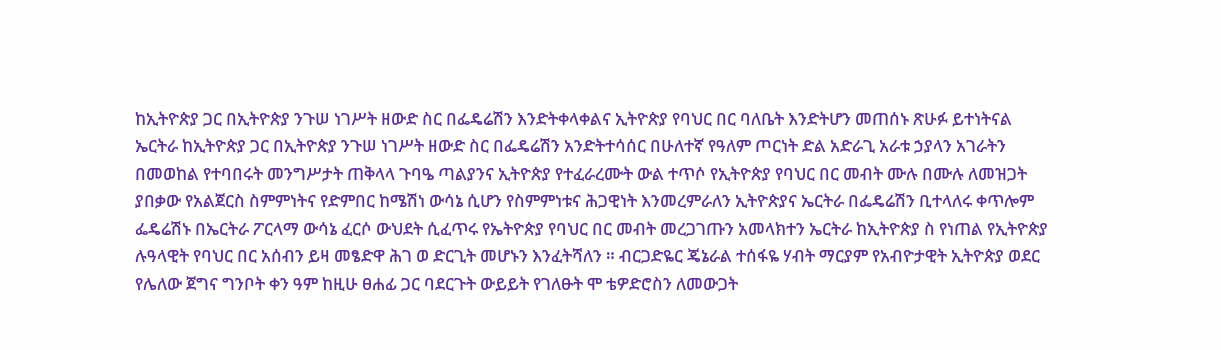ከኢትዮጵያ ጋር በኢትዮጵያ ንጉሠ ነገሥት ዘውድ ስር በፌዴሬሽን እንድትቀላቀልና ኢትዮጵያ የባህር በር ባለቤት እንድትሆን መጠሰኑ ጽሁፉ ይተነትናል ኤርትራ ከኢትዮጵያ ጋር በኢትዮጵያ ንጉሠ ነገሥት ዘውድ ስር በፌዴሬሽን አንድትተሳሰር በሁለተኛ የዓለም ጦርነት ድል አድራጊ አራቱ ኃያላን አገራትን በመወከል የተባበሩት መንግሥታት ጠቅላላ ጉባዔ ጣልያንና ኢትዮጵያ የተፈራረሙት ውል ተጥሶ የኢትዮጵያ የባህር በር መብት ሙሉ በሙሉ ለመዝጋት ያበቃው የአልጀርስ ስምምነትና የድምበር ከሜሽነ ውሳኔ ሲሆን የስምምነቱና ሕጋዊነት እንመረምራለን ኢትዮጵያና ኤርትራ በፌዴሬሽን ቢተላለሩ ቀጥሎም ፌዴሬሽኑ በኤርትራ ፖርላማ ውሳኔ ፈርሶ ውህደት ሲፈጥሩ የኤትዮጵያ የባህር በር መብት መረጋገጡን አመላክተን ኤርትራ ከኢትዮጵያ ስ የነጠል የኢትዮጵያ ሉዓላዊት የባህር በር አሰብን ይዛ መፄድዋ ሕገ ወ ድርጊት መሆኑን እንፈትሻለን ። ብርጋድዬር ጄኔራል ተሰፋዬ ሃብት ማርያም የአብዮታዊት ኢትዮጵያ ወደር የሌለው ጀግና ግንቦት ቀን ዓም ከዚሁ ፀሐፊ ጋር ባደርጉት ውይይት የገለፁት ሞ ቴዎድሮስን ለመውጋት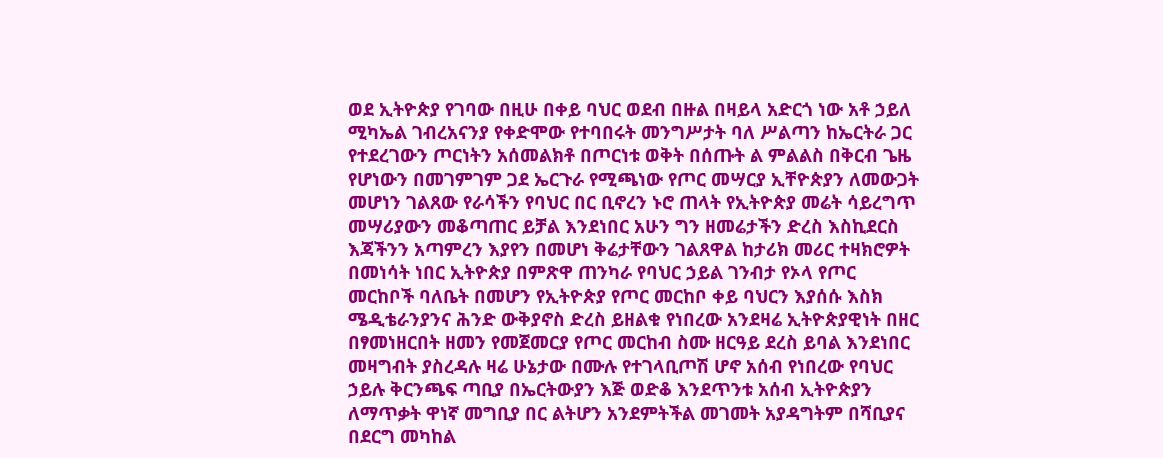ወደ ኢትዮጵያ የገባው በዚሁ በቀይ ባህር ወደብ በዙል በዛይላ አድርጎ ነው አቶ ኃይለ ሚካኤል ገብረአናንያ የቀድሞው የተባበሩት መንግሥታት ባለ ሥልጣን ከኤርትራ ጋር የተደረገውን ጦርነትን አሰመልክቶ በጦርነቱ ወቅት በሰጡት ል ምልልስ በቅርብ ጌዜ የሆነውን በመገምገም ጋደ ኤርጉራ የሚጫነው የጦር መሣርያ ኢቸዮጵያን ለመውጋት መሆነን ገልጸው የራሳችን የባህር በር ቢኖረን ኑሮ ጠላት የኢትዮጵያ መሬት ሳይረግጥ መሣሪያውን መቆጣጠር ይቻል እንደነበር አሁን ግን ዘመሬታችን ድረስ እስኪደርስ እጃችንን አጣምረን እያየን በመሆነ ቅሬታቸውን ገልጸዋል ከታሪክ መሪር ተዛክሮዎት በመነሳት ነበር ኢትዮጵያ በምጽዋ ጠንካራ የባህር ኃይል ገንብታ የኦላ የጦር መርከቦች ባለቤት በመሆን የኢትዮጵያ የጦር መርከቦ ቀይ ባህርን እያሰሱ እስክ ሜዲቴራንያንና ሕንድ ውቅያኖስ ድረስ ይዘልቁ የነበረው አንደዛሬ ኢትዮጵያዊነት በዘር በፃመነዘርበት ዘመን የመጀመርያ የጦር መርከብ ስሙ ዘርዓይ ደረስ ይባል እንደነበር መዛግብት ያስረዳሉ ዛሬ ሁኔታው በሙሉ የተገላቢጦሽ ሆኖ አሰብ የነበረው የባህር ኃይሉ ቅርንጫፍ ጣቢያ በኤርትውያን እጅ ወድቆ እንደጥንቱ አሰብ ኢትዮጵያን ለማጥቃት ዋነኛ መግቢያ በር ልትሆን አንደምትችል መገመት አያዳግትም በሻቢያና በደርግ መካከል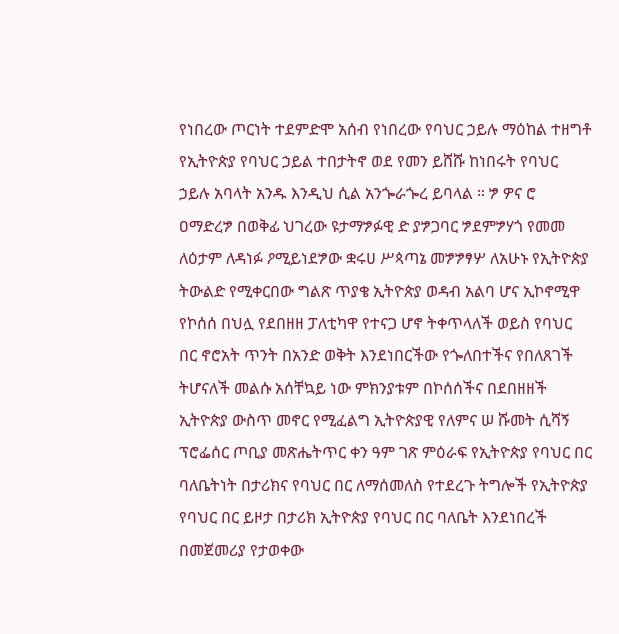የነበረው ጦርነት ተደምድሞ አሰብ የነበረው የባህር ኃይሉ ማዕከል ተዘግቶ የኢትዮጵያ የባህር ኃይል ተበታትኖ ወደ የመን ይሸሹ ከነበሩት የባህር ኃይሉ አባላት አንዱ እንዲህ ሲል አንጐራጐረ ይባላል ። ፇ ዎና ሮ ዐማድረፇ በወቅፊ ህገረው ዩታማፇፉዊ ድ ያፇጋባር ፇደምፇሃጎ የመመ ለዕታም ለዳነፉ ዖሚይነደፇው ቋሩሀ ሥጳጣኔ መፇፇፃሦ ለአሁኑ የኢትዮጵያ ትውልድ የሚቀርበው ግልጽ ጥያቄ ኢትዮጵያ ወዳብ አልባ ሆና ኢኮኖሚዋ የኮሰሰ በህሏ የደበዘዘ ፓለቲካዋ የተናጋ ሆኖ ትቀጥላለች ወይስ የባህር በር ኖሮአት ጥንት በአንድ ወቅት እንደነበርችው የጐለበተችና የበለጸገች ትሆናለች መልሱ አሰቸኳይ ነው ምክንያቱም በኮሰሰችና በደበዘዘች ኢትዮጵያ ውስጥ መኖር የሚፈልግ ኢትዮጵያዊ የለምና ሠ ሹመት ሲሻኝ ፕሮፌሰር ጦቢያ መጽሔትጥር ቀን ዓም ገጽ ምዕራፍ የኢትዮጵያ የባህር በር ባለቤትነት በታሪክና የባህር በር ለማሰመለስ የተደረጉ ትግሎች የኢትዮጵያ የባህር በር ይዞታ በታሪክ ኢትዮጵያ የባህር በር ባለቤት እንደነበረች በመጀመሪያ የታወቀው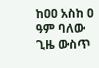ከዐዐ አስከ ዐ ዓም ባለው ጊዜ ውስጥ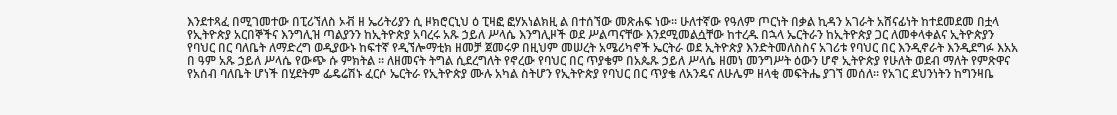እንደተጻፈ በሚገመተው በፒሪኘለስ ኦቭ ዘ ኤሪትሪያን ሲ ዞክሮርኒህ ዕ ፒዛፎ ፎሃአነልክዚ ል በተሰኘው መጽሐፍ ነው። ሁለተኛው የዓለም ጦርነት በቃል ኪዳን አገራት አሸናፊነት ከተደመደመ በቷላ የኢትዮጵያ አርበኞችና እንግሊዝ ጣልያንን ከኢትዮጵያ አባረሩ አጹ ኃይለ ሥላሴ እንግሊዞች ወደ ሥልጣናቸው እንደሚመልሷቸው ከተረዱ በኋላ ኤርትራን ከኢትዮጵያ ጋር ለመቀላቀልና ኢትዮጵያን የባህር በር ባለቤት ለማድረግ ወዲያውኑ ከፍተኛ የዲኘሎማቲክ ዘመቻ ጀመሩዎ በዚህም መሠረት አሜሪካኖች ኤርትራ ወደ ኢትዮጵያ እንድትመለስስና አገሪቱ የባህር በር እንዲኖራት እንዲደግፉ እአአ በ ዓም አጹ ኃይለ ሥላሴ የውጭ ሱ ምክትል ። ለዘመናት ትግል ሲደረግለት የኖረው የባህር በር ጥያቄም በአጴጹ ኃይለ ሥላሴ ዘመነ መንግሥት ዕውን ሆኖ ኢትዮጵያ የሁለት ወደብ ማለት የምጽዋና የአሰብ ባለቤት ሆነች በሂደትም ፌዴሬሽኑ ፈርሶ ኤርትራ የኢትዮጵያ ሙሉ አካል ስትሆን የኢትዮጵያ የባህር በር ጥያቄ ለአንዴና ለሁሌም ዘላቂ መፍትሔ ያገኘ መሰለ። የአገር ደህንነትን ከግንዛቤ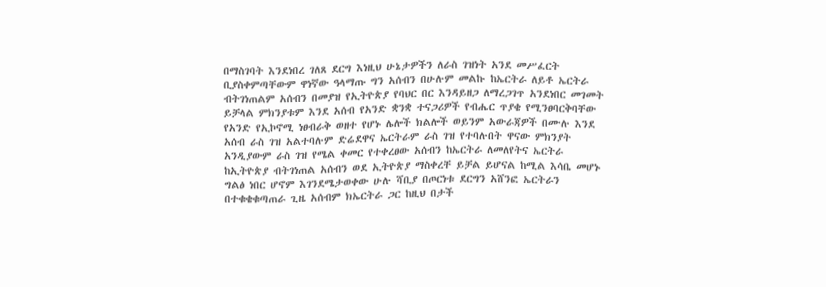በማስገባት እንደነበረ ገለጸ ደርግ እነዚህ ሁኔታዎችን ለራስ ገዝነት አንደ መሥፈርት ቢያስቀምጣቸውም ዋነኛው ዓላማጡ ግን አሰብን በሁሉም መልኩ ከኤርትራ ለይቶ ኤርትራ ብትገነጠልም አሰብን በመያዝ የኢትዮጵያ የባህር በር እንዳይዘጋ ለማረጋገጥ አንደነበር መገመት ይቻላል ምክንያቱም እንደ አሰብ የአንድ ቋንቋ ተናጋሪዎች የብሔር ጥያቄ የሚንፀባርቅባቸው የአንድ የኢኮኖሚ ነፀብራቅ ወዘተ የሆኑ ሌሎች ክልሎች ወይንም አውራጃዎች በሙሉ እንደ አሰብ ራስ ገዝ አልተባሉም ድሬደዋና ኤርትራም ራስ ገዝ የተባሉበት ዋናው ምክንያት አንዲያውም ራስ ገዝ የሜል ቀመር የተቀረፀው አሰብን ከኤርትራ ለመለየትና ኤርትራ ከኢትዮጵያ ብትገነጠል አሰብን ወደ ኢትዮጵያ ማስቀረቸ ይቻል ይሆናል ከሚል እሳቤ መሆኑ ግልፅ ነበር ሆኖም እገንደሜታወቀው ሁሉ ሻቢያ በጦርነቱ ደርግን አሸንፎ ኤርትራን በተቁቄቁጣጠራ ጊዜ አሰብም ክኤርትራ ጋር ከዚህ በታች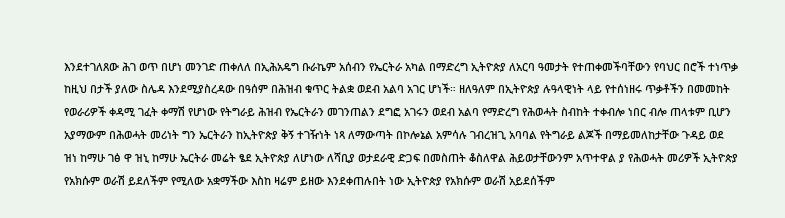እንደተገለጸው ሕገ ወጥ በሆነ መንገድ ጠቀለለ በኢሕአዴግ ቡራኬም አሰብን የኤርትራ አካል በማድረግ ኢትዮጵያ ለአርባ ዓመታት የተጠቀመችባቸውን የባህር በሮች ተነጥቃ ከዚህ በታች ያለው ስሌዳ እንደሚያስረዳው በዓሰም በሕዝብ ቁጥር ትልቋ ወደብ አልባ አገር ሆነች። ዘለዓለም በኢትዮጵያ ሉዓላዊነት ላይ የተሰነዘሩ ጥቃቶችን በመመከት የወራሪዎች ቀዳሚ ገፈት ቀማሽ የሆነው የትግራይ ሕዝብ የኤርትራን መገንጠልን ደግፎ አገሩን ወደብ አልባ የማድረግ የሕወሓት ስብከት ተቀብሎ ነበር ብሎ ጠላቱም ቢሆን አያማውም በሕወሓት መሪነት ግን ኤርትራን ከኢትዮጵያ ቅኝ ተገዥነት ነጻ ለማውጣት በኮሎኔል አምሳሉ ገብረዝጊ አባባል የትግራይ ልጆች በማይመለከታቸው ጉዳይ ወደ ዝነ ከማሁ ገፅ ዋ ዝኒ ከማሁ ኤርትራ መሬት ፄደ ኢትዮጵያ ለሆነው ለሻቢያ ወታደራዊ ድጋፍ በመስጠት ቆስለዋል ሕይወታቸውንም አጥተዋል ያ የሕወሓት መሪዎች ኢትዮጵያ የአክሱም ወራሽ ይደለችም የሚለው አቋማችው እስከ ዛሬም ይዘው እንደቀጠሉበት ነው ኢትዮጵያ የአክሱም ወራሽ አይደሰችም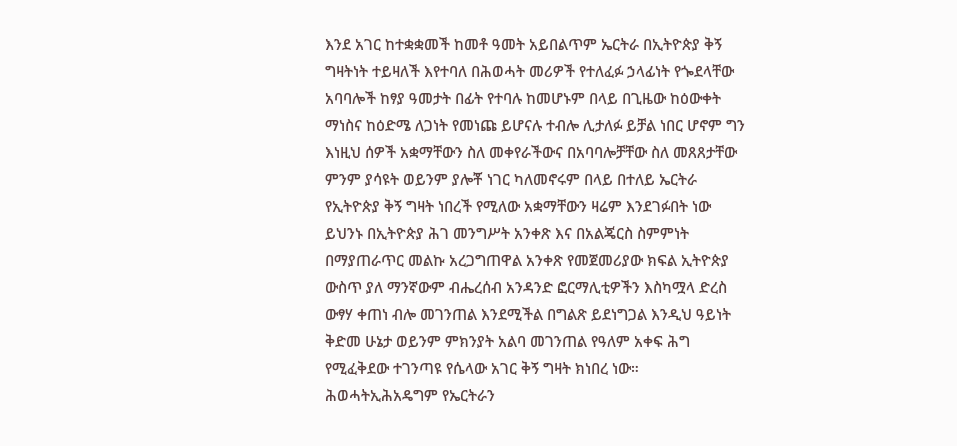እንደ አገር ከተቋቋመች ከመቶ ዓመት አይበልጥም ኤርትራ በኢትዮጵያ ቅኝ ግዛትነት ተይዛለች እየተባለ በሕወሓት መሪዎች የተለፈፉ ኃላፊነት የጐደላቸው አባባሎች ከፃያ ዓመታት በፊት የተባሉ ከመሆኑም በላይ በጊዜው ከዕውቀት ማነስና ከዕድሜ ለጋነት የመነጩ ይሆናሉ ተብሎ ሊታለፉ ይቻል ነበር ሆኖም ግን እነዚህ ሰዎች አቋማቸውን ስለ መቀየራችውና በአባባሎቻቸው ስለ መጸጸታቸው ምንም ያሳዩት ወይንም ያሎቾ ነገር ካለመኖሩም በላይ በተለይ ኤርትራ የኢትዮጵያ ቅኝ ግዛት ነበረች የሚለው አቋማቸውን ዛሬም እንደገፉበት ነው ይህንኑ በኢትዮጵያ ሕገ መንግሥት አንቀጽ እና በአልጄርስ ስምምነት በማያጠራጥር መልኩ አረጋግጠዋል አንቀጽ የመጀመሪያው ክፍል ኢትዮጵያ ውስጥ ያለ ማንኛውም ብሔረሰብ አንዳንድ ፎርማሊቲዎችን እስካሟላ ድረስ ውፃሃ ቀጠነ ብሎ መገንጠል እንደሚችል በግልጽ ይደነግጋል እንዲህ ዓይነት ቅድመ ሁኔታ ወይንም ምክንያት አልባ መገንጠል የዓለም አቀፍ ሕግ የሚፈቅደው ተገንጣዩ የሴላው አገር ቅኝ ግዛት ክነበረ ነው። ሕወሓትኢሕአዴግም የኤርትራን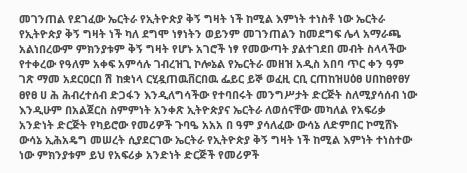መገንጠል የደገፈው ኤርትራ የኢትዮጵያ ቅኝ ግዛት ነች ከሚል እምነት ተነስቶ ነው ኤርትራ የኢትዮጵያ ቅኝ ግዛት ነች ካለ ደግሞ ነፃነትን ወይንም መገንጠልን ከመደግፍ ሌላ አማራጫ አልነበረውም ምክንያቱም ቅኝ ግዛት የሆኑ አገሮች ነፃ የመውጣት ያልተገደበ መብት ስላላችው የተቀረው የዓለም አቀፍ አምሳሉ ገብረዝጊ ኮሎኔል የኤርትራ መዘዝ አዲስ አበባ ጥር ቀን ዓም ገጽ ማመ አደርዐርበ ሽ ከቋነላ ርሂዷጠዉቨርበዉ ፌይር ይኞ ወፈዚ ርቢ ርጠከዝሀዕፀ ሀበከፀየፀሃ ፀየፀ ሀ ሕ ሕብረተሰብ ድጋፋን እንዲለግሳችው የተባበሩት መንግሥታት ድርጅት ስለሚያሳሰብ ነው እንዲሁም በአልጀርስ ስምምነት አንቀጽ ኢትዮጵያና ኤርትራ ለወሰናቸው መካለል የአፍሪቃ አንድነት ድርጅት የካይሮው የመሪዎች ጉባዔ አአአ በ ዓም ያሳለፈው ውሳኔ ለድምበር ኮሚሸኑ ውሳኔ ኢሕአዴግ መሠረት ሲያደርገው ኤርትራ የኢትዮጵያ ቅኝ ግዛት ነች ከሚል እምነት ተነስተው ነው ምክንያቱም ይህ የአፍሪቃ አንድነት ድርጅች የመሪዎች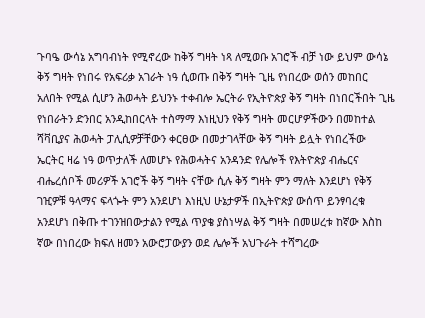ጉባዔ ውሳኔ አግባብነት የሚኖረው ከቅኝ ግዛት ነጻ ለሚወቡ አገሮች ብቻ ነው ይህም ውሳኔ ቅኝ ግዛት የነበሩ የአፍሪቃ አገራት ነዓ ሲወጡ በቅኝ ግዛት ጊዜ የነበረው ወሰን መከበር አለበት የሚል ሲሆን ሕወሓት ይህንኑ ተቀብሎ ኤርትራ የኢትዮጵያ ቅኝ ግዛት በነበርችበት ጊዜ የነበራትን ድንበር አንዲከበርላት ተስማማ እነዚህን የቅኝ ግዛት መርሆዎችውን በመከተል ሻቫቢያና ሕወሓት ፓሊሲዎቻቸውን ቀርፀው በመታገላቸው ቅኝ ግዛት ይሏት የነበረችው ኤርትር ዛሬ ነዓ ወጥታለች ለመሆኑ የሕወሓትና አንዳንድ የሌሎች የእትዮጵያ ብሔርና ብሔረሰቦች መሪዎች አገሮች ቅኝ ግዛት ናቸው ሲሉ ቅኝ ግዛት ምን ማለት እንደሆነ የቅኝ ገዢዎቹ ዓላማና ፍላጐት ምን አንደሆነ እነዚህ ሁኔታዎች በኢትዮጵያ ውሰጥ ይንፃባረቁ አንደሆነ በቅጡ ተገንዝበውታልን የሚል ጥያቄ ያስነሣል ቅኝ ግዛት በመሠረቱ ከኛው እስከ ኛው በነበረው ክፍለ ዘመን አውሮፓውያን ወደ ሌሎች አህጉራት ተሻግረው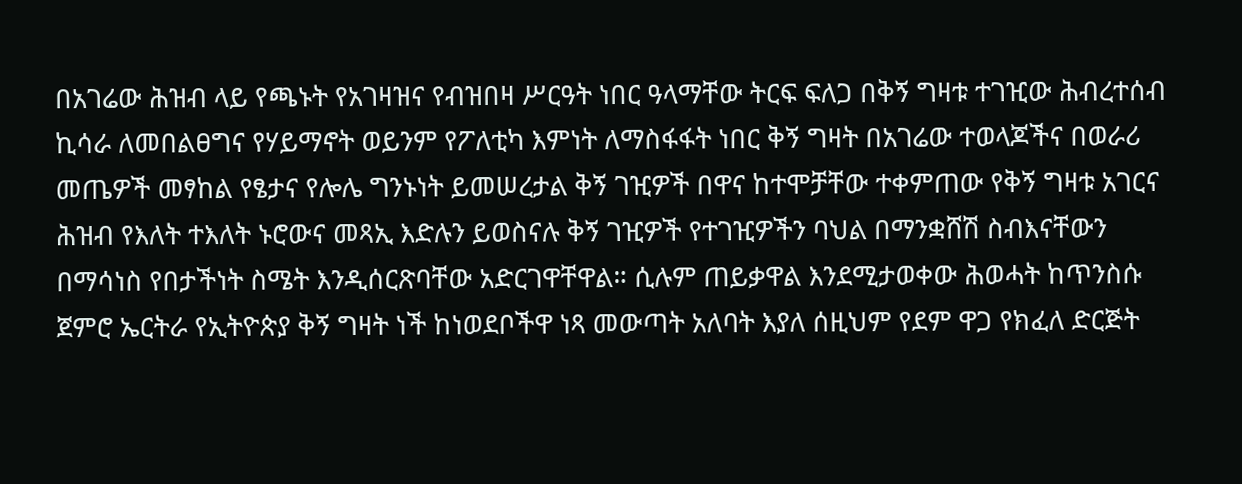በአገሬው ሕዝብ ላይ የጫኑት የአገዛዝና የብዝበዛ ሥርዓት ነበር ዓላማቸው ትርፍ ፍለጋ በቅኝ ግዛቱ ተገዢው ሕብረተሰብ ኪሳራ ለመበልፀግና የሃይማኖት ወይንም የፖለቲካ እምነት ለማስፋፋት ነበር ቅኝ ግዛት በአገሬው ተወላጆችና በወራሪ መጤዎች መፃከል የፄታና የሎሌ ግንኑነት ይመሠረታል ቅኝ ገዢዎች በዋና ከተሞቻቸው ተቀምጠው የቅኝ ግዛቱ አገርና ሕዝብ የእለት ተእለት ኑሮውና መጻኢ እድሉን ይወስናሉ ቅኝ ገዢዎች የተገዢዎችን ባህል በማንቋሸሽ ስብእናቸውን በማሳነስ የበታችነት ስሜት እንዲሰርጽባቸው አድርገዋቸዋል። ሲሉም ጠይቃዋል እንደሚታወቀው ሕወሓት ከጥንስሱ ጀምሮ ኤርትራ የኢትዮጵያ ቅኝ ግዛት ነች ከነወደቦችዋ ነጻ መውጣት አለባት እያለ ሰዚህም የደም ዋጋ የክፈለ ድርጅት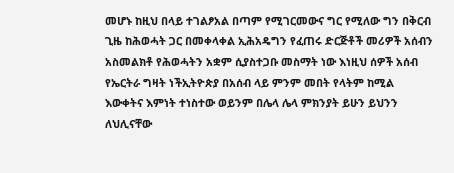መሆኑ ከዚህ በላይ ተገልፆአል በጣም የሚገርመውና ግር የሚለው ግን በቅርብ ጊዜ ከሕወሓት ጋር በመቀላቀል ኢሕአዴግን የፈጠሩ ድርጅቶች መሪዎች አሰብን አስመልክቶ የሕወሓትን አቋም ሲያስተጋቡ መስማት ነው እነዚህ ሰዎች አሰብ የኤርትራ ግዛት ነችኢትዮጵያ በአሰብ ላይ ምንም መበት የላትም ከሚል እውቀትና እምነት ተነስተው ወይንም በሌላ ሌላ ምክንያት ይሁን ይህንን ለህሊናቸው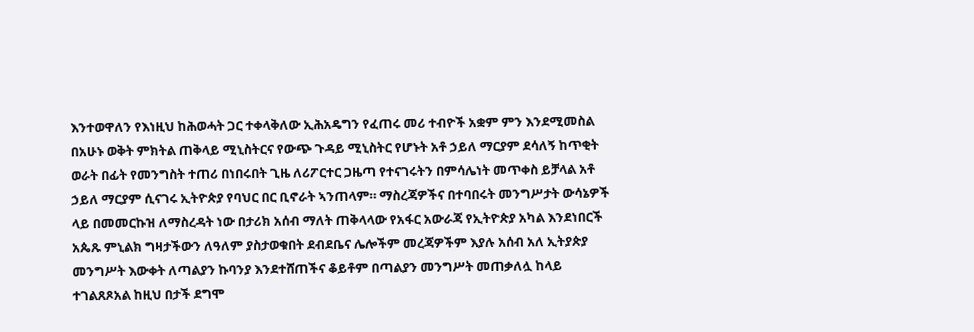እንተወዋለን የእነዚህ ከሕወሓት ጋር ተቀላቅለው ኢሕአዴግን የፈጠሩ መሪ ተብዮች አቋም ምን እንደሚመስል በአሁኑ ወቅት ምክትል ጠቅላይ ሚኒስትርና የውጭ ጉዳይ ሚኒስትር የሆኑት አቶ ኃይለ ማርያም ደሳለኝ ከጥቂት ወራት በፊት የመንግስት ተጠሪ በነበሩበት ጊዜ ለሪፖርተር ጋዜጣ የተናገሩትን በምሳሌነት መጥቀስ ይቻላል አቶ ኃይለ ማርያም ሲናገሩ ኢትዮጵያ የባህር በር ቢኖራት ኣንጠላም። ማስረጃዎችና በተባበሩት መንግሥታት ውሳኔዎች ላይ በመመርኩዝ ለማስረዳት ነው በታሪክ አሰብ ማለት ጠቅላላው የአፋር አውራጃ የኢትዮጵያ አካል እንደነበርች አጴጹ ምኒልክ ግዛታችውን ለዓለም ያስታወቁበት ደብደቤና ሌሎችም መረጃዎችም እያሉ አሰብ አለ ኢትያጵያ መንግሥት እውቀት ለጣልያን ኩባንያ እንደተሸጠችና ቆይቶም በጣልያን መንግሥት መጠቃለሏ ከላይ ተገልጸጾአል ከዚህ በታች ደግሞ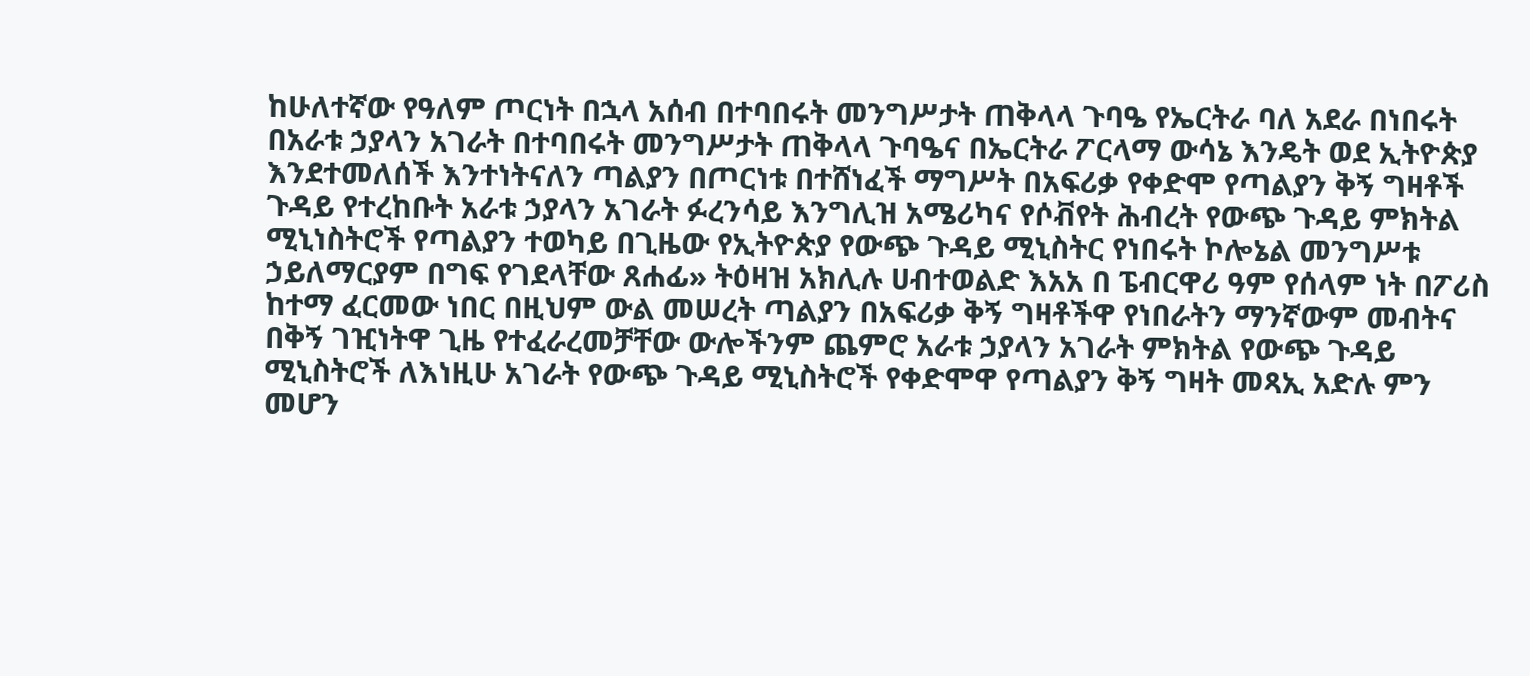ከሁለተኛው የዓለም ጦርነት በኋላ አሰብ በተባበሩት መንግሥታት ጠቅላላ ጉባዔ የኤርትራ ባለ አደራ በነበሩት በአራቱ ኃያላን አገራት በተባበሩት መንግሥታት ጠቅላላ ጉባዔና በኤርትራ ፖርላማ ውሳኔ እንዴት ወደ ኢትዮጵያ እንደተመለሰች እንተነትናለን ጣልያን በጦርነቱ በተሸነፈች ማግሥት በአፍሪቃ የቀድሞ የጣልያን ቅኝ ግዛቶች ጉዳይ የተረከቡት አራቱ ኃያላን አገራት ፉረንሳይ እንግሊዝ አሜሪካና የሶቭየት ሕብረት የውጭ ጉዳይ ምክትል ሚኒነስትሮች የጣልያን ተወካይ በጊዜው የኢትዮጵያ የውጭ ጉዳይ ሚኒስትር የነበሩት ኮሎኔል መንግሥቱ ኃይለማርያም በግፍ የገደላቸው ጸሐፊ» ትዕዛዝ አክሊሉ ሀብተወልድ እአአ በ ፔብርዋሪ ዓም የሰላም ነት በፖሪስ ከተማ ፈርመው ነበር በዚህም ውል መሠረት ጣልያን በአፍሪቃ ቅኝ ግዛቶችዋ የነበራትን ማንኛውም መብትና በቅኝ ገዢነትዋ ጊዜ የተፈራረመቻቸው ውሎችንም ጨምሮ አራቱ ኃያላን አገራት ምክትል የውጭ ጉዳይ ሚኒስትሮች ለእነዚሁ አገራት የውጭ ጉዳይ ሚኒስትሮች የቀድሞዋ የጣልያን ቅኝ ግዛት መጻኢ አድሉ ምን መሆን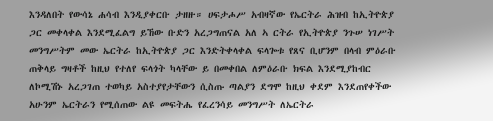እንዳለበት የውሳኔ ሐሳብ እንዲያቀርቡ ታዘዙ። ሀፍታሖሥ አብዛኛው የኤርትራ ሕዝብ ከኢትዮጵያ ጋር መቀላቀል እንደሚፈልግ ይኸው ቡድን አረጋግጠናል አለ ኣ ርትራ የኢትዮጵያ ንጉሠ ነገሥት መንግሥትም መው ኤርትራ ከኢትዮጵያ ጋር እንድትቀላቀል ፍላጐቱ የጸና ቢሆንም በላብ ምዕራቡ ጠቅላይ ግዛቶች ከዚህ የተለየ ፍላጎት ካላቸው ይ በመቀበል ለምዕራቡ ክፍል እንደሚያከብር ለኮሚሽኑ አረጋገጠ ተወካይ አስተያየታቸውን ሲስጡ ጣልያን ደግሞ ከዚህ ቀደም እንደጠየቀችው አሁንም ኤርትራን የሚሰጠው ልዩ መፍትሔ የፈረንሳይ መንግሥት ለኤርትራ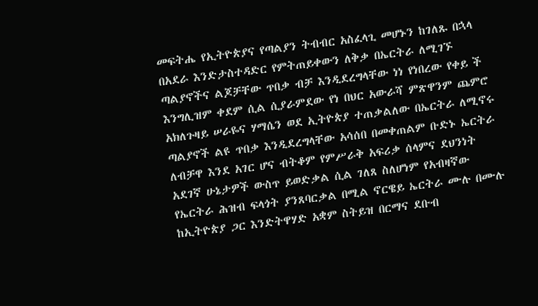መፍትሔ የኢትዮጵያና የጣልያን ትብብር አስፈላጊ መሆኑን ከገለጹ በኋላ በአደራ እንድታስተዳድር የምትጠይቀውን ለቅቃ በኤርትራ ለሚገኙ ጣልያኖችና ልጆቻቸው ጥበቃ ብቻ እንዲደረግላቸው ነነ የነበረው የቀይ ች እንግሊዝም ቀደም ሲል ሲያራምደው የነ በህር አውራሻ ምጽዋንም ጨምሮ አክለጉዛይ ሠራዬና ሃማሴን ወደ ኢትዮጵያ ተጠቃልለው በኤርትራ ለሚኖሩ ጣልያኖች ልዩ ጥበቃ እንዲደረግላቸው አሳሰበ በመቀጠልም ቡድኑ ኤርትራ ለብቻዋ እንደ አገር ሆና ብትቆም የምሥራቅ አፍሪቃ ሰላምና ደህንነት አደገኛ ሁኔታዎች ውስጥ ይወድቃል ሲል ገለጸ ስለሆነም የአብዛኛው የኤርትራ ሕዝብ ፍላጎት ያንጸባርቃል በሚል ኖርዌይ ኤርትራ ሙሉ በሙሉ ከኢትዮጵያ ጋር እንድትዋሃድ አቋም ስትይዝ በርማና ደቡብ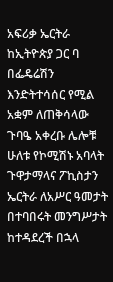አፍሪቃ ኤርትራ ከኢትዮጵያ ጋር ባ በፌዴሬሽን እንድትተሳሰር የሚል አቋም ለጠቅሳላው ጉባዔ አቀረቡ ሌሎቹ ሁለቱ የኮሚሽኑ አባላት ጉዋታማላና ፖኪስታን ኤርትራ ለአሥር ዓመታት በተባበሩት መንግሥታት ከተዳደረች በኋላ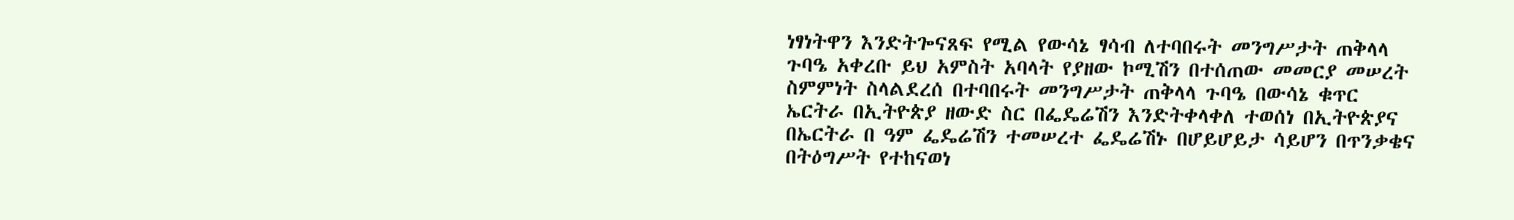ነፃነትዋን እንድትጐናጸፍ የሚል የውሳኔ ፃሳብ ለተባበሩት መንግሥታት ጠቅላላ ጉባዔ አቀረቡ ይህ አምስት አባላት የያዘው ኮሚሽን በተሰጠው መመርያ መሠረት ስምምነት ስላልደረሰ በተባበሩት መንግሥታት ጠቅላላ ጉባዔ በውሳኔ ቁጥር ኤርትራ በኢትዮጵያ ዘውድ ስር በፌዴሬሽን እንድትቀላቀለ ተወሰነ በኢትዮጵያና በኤርትራ በ ዓም ፌዴሬሽን ተመሠረተ ፌዴሬሽኑ በሆይሆይታ ሳይሆን በጥንቃቄና በትዕግሥት የተከናወነ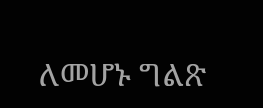ለመሆኑ ግልጽ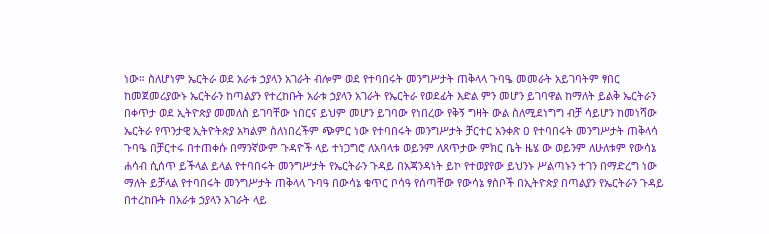ነው። ስለሆነም ኤርትራ ወደ አራቱ ኃያላን አገራት ብሎም ወደ የተባበሩት መንግሥታት ጠቅላላ ጉባዔ መመራት አይገባትም ፃበር ከመጀመሪያውኑ ኤርትራን ከጣልያን የተረከቡት አራቱ ኃያላን አገራት የኤርትራ የወደፊት እድል ምን መሆን ይገባዋል ከማለት ይልቅ ኤርትራን በቀጥታ ወደ ኢትዮጵያ መመለስ ይገባቸው ነበርና ይህም መሆን ይገባው የነበረው የቅኝ ግዛት ውል ስለሚደነግግ ብቻ ሳይሆን ከመነሻው ኤርትራ የጥንታዊ ኢትዮትጵያ አካልም ስለነበረችም ጭምር ነው የተባበሩት መንግሥታት ቻርተር አንቀጽ ዐ የተባበሩት መንግሥታት ጠቅላሳ ጉባዔ በቻርተሩ በተጠቀሱ በማንኛውም ጉዳዮች ላይ ተነጋግሮ ለአባላቱ ወይንም ለጸጥታው ምክር ቤት ዜሄ ው ወይንም ለሁለቱም የውሳኔ ሐሳብ ሲሰጥ ይችላል ይላል የተባበሩት መንግሥታት የኤርትራን ጉዳይ በአጃንዳነት ይኮ የተወያየው ይህንኑ ሥልጣኑን ተገን በማድረግ ነው ማለት ይቻላል የተባበሩት መንግሥታት ጠቅላላ ጉባዓ በውሳኔ ቁጥር ቦሳዓ የሰጣቸው የውሳኔ ፃስቦች በኢትዮጵያ በጣልያን የኤርትራን ጉዳይ በተረከቡት በአራቱ ኃያላን አገራት ላይ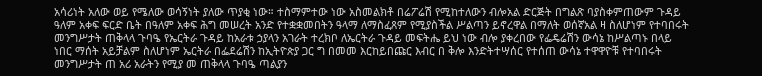አሳሪነት አለው ወይ የሜለው ወሳኝነት ያለው ጥያቂ ነው። ተስማምተው ነው አስመልክቶ በሬፖሬሽ የሚከተለውን ብሎአል ድርጅት በግልጽ ባያስቀምጠውም ጉዳይ ዓለም አቀፍ ፍርድ ቤት በዓለም አቀፍ ሕግ መሠረት አንድ የተቋቋመበትን ዓላማ ለማስፈጸም የሚያስችል ሥልጣን ይኖረዋል በማለት ወሰኛአል ዛ ስለሆነም የተባበሩት መንግሥታት ጠቅላላ ጉባዔ የኤርትራ ጉዳይ ከአራቱ ኃያላን አገራት ተረክቦ ለኤርትራ ጉዳይ መፍትሔ ይህ ነው ብሎ ያቀረበው የፌዴሬሽን ውሳኔ ከሥልጣኑ በላይ ነበር ማሰት አይቻልም ስለሆነም ኤርትራ በፌደሬሽን ከኢትዮጵያ ጋር ግ በመመ እርከይበጩር እብር በ ቅሎ እንድትተሣሰር የተሰጠ ውሳኔ ተዋዋዮቹ የተባበሩት መንግሥታት ጠ አሪ አራትን የሚያ መ ጠቅላላ ጉባዔ ጣልያን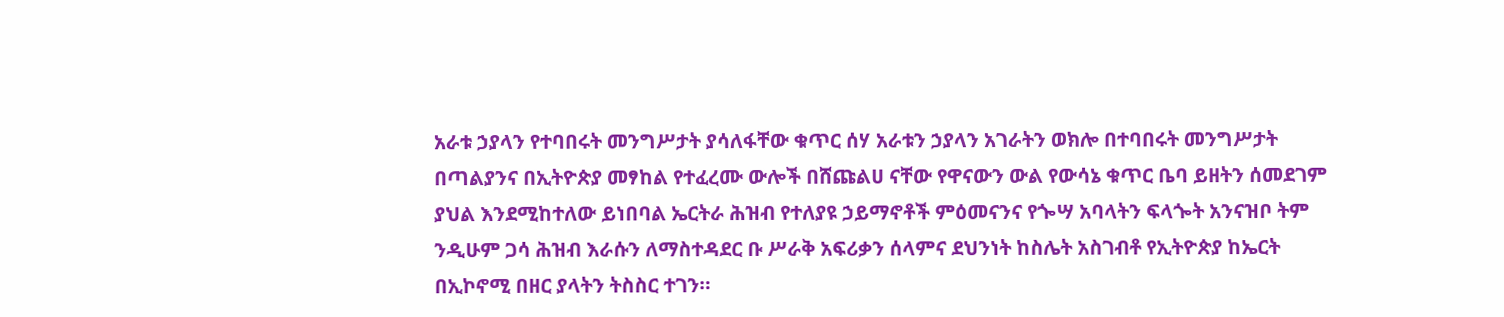አራቱ ኃያላን የተባበሩት መንግሥታት ያሳለፋቸው ቁጥር ሰሃ አራቱን ኃያላን አገራትን ወክሎ በተባበሩት መንግሥታት በጣልያንና በኢትዮጵያ መፃከል የተፈረሙ ውሎች በሸጩልሀ ናቸው የዋናውን ውል የውሳኔ ቁጥር ቤባ ይዘትን ሰመደገም ያህል እንደሚከተለው ይነበባል ኤርትራ ሕዝብ የተለያዩ ኃይማኖቶች ምዕመናንና የጐሣ አባላትን ፍላጐት አንናዝቦ ትም ንዲሁም ጋሳ ሕዝብ እራሱን ለማስተዳደር ቡ ሥራቅ አፍሪቃን ሰላምና ደህንነት ከስሌት አስገብቶ የኢትዮጵያ ከኤርት በኢኮኖሚ በዘር ያላትን ትስስር ተገን።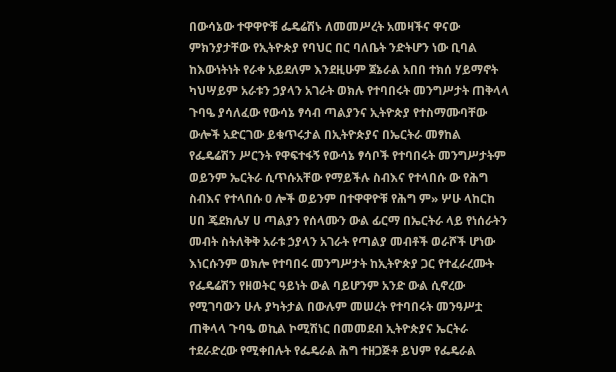በውሳኔው ተዋዋዮቹ ፌዴሬሽኑ ለመመሥረት አመዛችና ዋናው ምክንያታቸው የኢትዮጵያ የባህር በር ባለቤት ንድትሆን ነው ቢባል ከእውነትነት የራቀ አይደለም እንደዚሁም ጀኔራል አበበ ተክሰ ሃይማኖት ካህሣይም አራቱን ኃያላን አገራት ወክሉ የተባበሩት መንግሥታት ጠቅላላ ጉባዔ ያሳለፈው የውሳኔ ፃሳብ ጣልያንና ኢትዮጵያ የተስማሙባቸው ውሎች አድርገው ይቁጥሩታል በኢትዮጵያና በኤርትራ መፃከል የፌዴሬሽን ሥርንት የዋፍተፋኝ የውሳኔ ፃሳቦች የተባበሩት መንግሥታትም ወይንም ኤርትራ ሲጥሱአቸው የማይችሉ ስብእና የተላበሱ ው የሕግ ስብእና የተላበሱ ዐ ሎች ወይንም በተዋዋዮቹ የሕግ ም» ሦሁ ላከርከ ሀበ ጄደክሌሃ ሀ ጣልያን የሰላሙን ውል ፊርማ በኤርትራ ላይ የነሰራትን መብት ስትለቅቅ አራቱ ኃያላን አገራት የጣልያ መብቶች ወራሾች ሆነው እነርሱንም ወክሎ የተባበሩ መንግሥታት ከኢትዮጵያ ጋር የተፈራረሙት የፌዴሬሽን የዘወትር ዓይነት ውል ባይሆንም አንድ ውል ሲኖረው የሚገባውን ሁሉ ያካትታል በውሉም መሠረት የተባበሩት መንዓሥቷ ጠቅላላ ጉባዔ ወኪል ኮሚሽነር በመመደብ ኢትዮጵያና ኤርትራ ተደራድረው የሚቀበሉት የፌዴራል ሕግ ተዘጋጅቶ ይህም የፌዴራል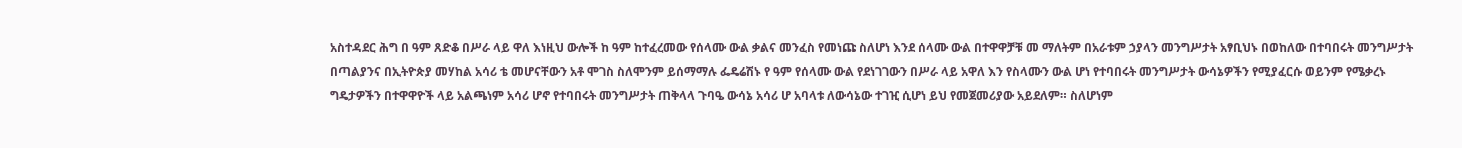አስተዳደር ሕግ በ ዓም ጸድቆ በሥራ ላይ ዋለ እነዚህ ውሎች ከ ዓም ከተፈረመው የሰላሙ ውል ቃልና መንፈስ የመነጩ ስለሆነ እንደ ሰላሙ ውል በተዋዋቻቹ መ ማለትም በአራቱም ኃያላን መንግሥታት አፃቢህኑ በወከለው በተባበሩት መንግሥታት በጣልያንና በኢትዮጵያ መሃከል አሳሪ ቴ መሆናቸውን አቶ ሞገስ ስለሞንም ይሰማማሉ ፌዴሬሽኑ የ ዓም የሰላሙ ውል የደነገገውን በሥራ ላይ አዋለ እን የስላሙን ውል ሆነ የተባበሩት መንግሥታት ውሳኔዎችን የሚያፈርሱ ወይንም የሜቃረኑ ግዴታዎችን በተዋዋዮች ላይ አልጫነም አሳሪ ሆኖ የተባበሩት መንግሥታት ጠቅላላ ጉባዔ ውሳኔ አሳሪ ሆ አባላቱ ለውሳኔው ተገዢ ሲሆነ ይህ የመጀመሪያው አይደለም። ስለሆነም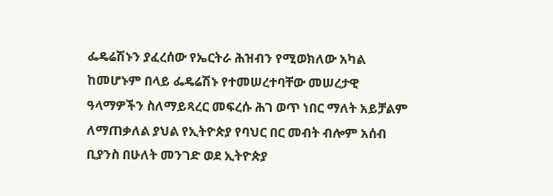ፌዴሬሽኑን ያፈረሰው የኤርትራ ሕዝብን የሚወክለው አካል ከመሆኑም በላይ ፌዴሬሽኑ የተመሠረተባቸው መሠረታዊ ዓላማዎችን ስለማይጻረር መፍረሱ ሕገ ወጥ ነበር ማለት አይቻልም ለማጠቃለል ያህል የኢትዮጵያ የባህር በር መብት ብሎም አሰብ ቢያንስ በሁለት መንገድ ወደ ኢትዮጵያ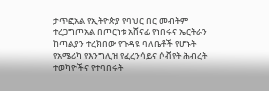ታጥፎአል የኢትዮጵያ የባህር በር መብትም ተረጋግጦአል በጦርነቱ አሸናፊ የነበሩና ኤርትራን ከጣልያን ተረክበው የጉዳዩ ባለቤቶች የሆኑት የአሜሪካ የእንግሊዝ የፈረንሳይና ሶቭየት ሕብረት ተወካዮችና የተባበሩት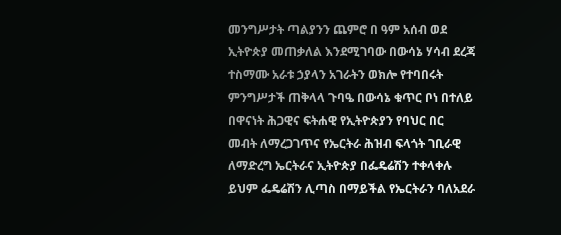መንግሥታት ጣልያንን ጨምሮ በ ዓም አሰብ ወደ ኢትዮጵያ መጠቃለል እንደሚገባው በውሳኔ ሃሳብ ደረጃ ተስማሙ አራቱ ኃያላን አገራትን ወክሎ የተባበሩት ምንግሥታች ጠቅላላ ጉባዔ በውሳኔ ቁጥር ቦነ በተለይ በዋናነት ሕጋዊና ፍትሐዊ የኢትዮጵያን የባህር በር መብት ለማረጋገጥና የኤርትራ ሕዝብ ፍላጎት ገቢራዊ ለማድረግ ኤርትራና ኢትዮጵያ በፌዴሬሽን ተቀላቀሉ ይህም ፌዴሬሽን ሊጣስ በማይችል የኤርትራን ባለአደራ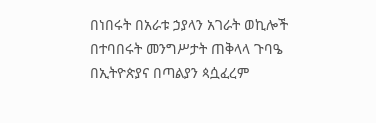በነበሩት በአራቱ ኃያላን አገራት ወኪሎች በተባበሩት መንግሥታት ጠቅላላ ጉባዔ በኢትዮጵያና በጣልያን ጳሷፈረም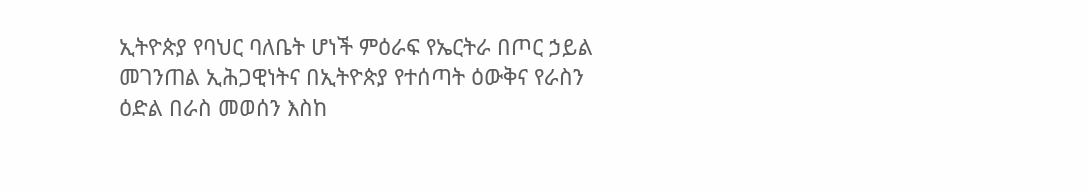ኢትዮጵያ የባህር ባለቤት ሆነች ምዕራፍ የኤርትራ በጦር ኃይል መገንጠል ኢሕጋዊነትና በኢትዮጵያ የተሰጣት ዕውቅና የራስን ዕድል በራስ መወሰን እስከ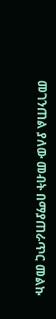መገንጠል ያለው መብት በማያጠራጥር መልኩ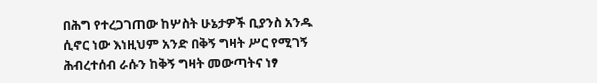በሕግ የተረጋገጠው ከሦስት ሁኔታዎች ቢያንስ አንዱ ሲኖር ነው እነዚህም አንድ በቅኝ ግዛት ሥር የሚገኝ ሕብረተሰብ ራሱን ከቅኝ ግዛት መውጣትና ነፃ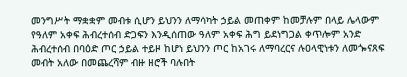መንግሥት ማቋቋም መብቱ ሲሆን ይህንን ለማሳካት ኃይል መጠቀም ከመቻሉም በላይ ሌላውም የዓለም አቀፍ ሕብረተሰብ ድጋፍን እንዲሰጠው ዓለም አቀፍ ሕግ ይደነግጋል ቀጥሎም አንድ ሕብረተሰብ በባዕድ ጦር ኃይል ተይዞ ከሆነ ይህንን ጦር ከአገሩ ለማባረርና ሉዐላዊነቱን ለመጐናጸፍ መብት አለው በመጨረሻም ብዙ ዘሮች ባሉበት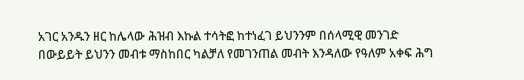አገር አንዱን ዘር ከሌላው ሕዝብ እኩል ተሳትፎ ከተነፈገ ይህንንም በሰላሚዊ መንገድ በውይይት ይህንን መብቱ ማስከበር ካልቻለ የመገንጠል መብት እንዳለው የዓለም አቀፍ ሕግ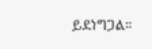ይደነግጋል።